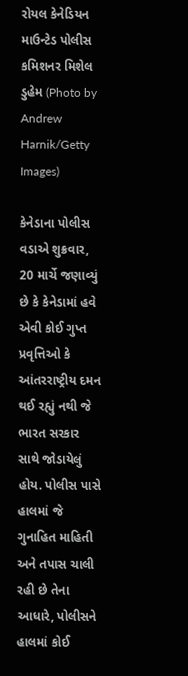રોયલ કેનેડિયન માઉન્ટેડ પોલીસ કમિશનર મિશેલ ડુહેમ (Photo by Andrew Harnik/Getty Images)

કેનેડાના પોલીસ વડાએ શુક્રવાર, 20 માર્ચે જણાવ્યું છે કે કેનેડામાં હવે એવી કોઈ ગુપ્ત પ્રવૃત્તિઓ કે આંતરરાષ્ટ્રીય દમન થઈ રહ્યું નથી જે ભારત સરકાર સાથે જોડાયેલું હોય. પોલીસ પાસે હાલમાં જે ગુનાહિત માહિતી અને તપાસ ચાલી રહી છે તેના આધારે, પોલીસને હાલમાં કોઈ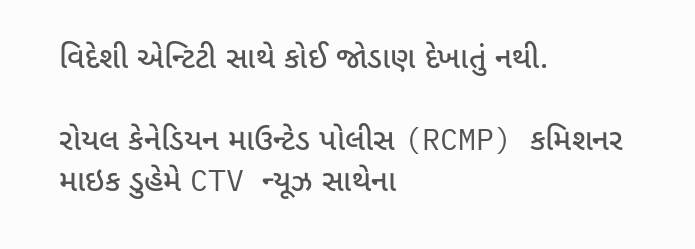વિદેશી એન્ટિટી સાથે કોઈ જોડાણ દેખાતું નથી.

રોયલ કેનેડિયન માઉન્ટેડ પોલીસ (RCMP) કમિશનર માઇક ડુહેમે CTV ન્યૂઝ સાથેના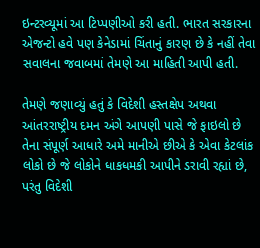ઇન્ટરવ્યૂમાં આ ટિપ્પણીઓ કરી હતી. ભારત સરકારના એજન્ટો હવે પણ કેનેડામાં ચિંતાનું કારણ છે કે નહીં તેવા સવાલના જવાબમાં તેમણે આ માહિતી આપી હતી.

તેમણે જણાવ્યું હતું કે વિદેશી હસ્તક્ષેપ અથવા આંતરરાષ્ટ્રીય દમન અંગે આપણી પાસે જે ફાઇલો છે તેના સંપૂર્ણ આધારે અમે માનીએ છીએ કે એવા કેટલાંક લોકો છે જે લોકોને ધાકધમકી આપીને ડરાવી રહ્યાં છે, પરંતુ વિદેશી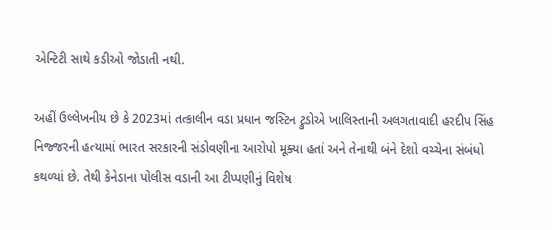એન્ટિટી સાથે કડીઓ જોડાતી નથી.

અહીં ઉલ્લેખનીય છે કે 2023માં તત્કાલીન વડા પ્રધાન જસ્ટિન ટ્રુડોએ ખાલિસ્તાની અલગતાવાદી હરદીપ સિંહ નિજ્જરની હત્યામાં ભારત સરકારની સંડોવણીના આરોપો મૂક્યા હતાં અને તેનાથી બંને દેશો વચ્ચેના સંબંધો કથળ્યાં છે. તેથી કેનેડાના પોલીસ વડાની આ ટીપ્પણીનું વિશેષ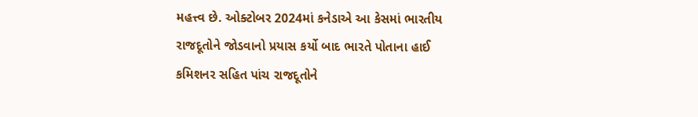મહત્ત્વ છે. ઓક્ટોબર 2024માં કનેડાએ આ કેસમાં ભારતીય રાજદૂતોને જોડવાનો પ્રયાસ કર્યો બાદ ભારતે પોતાના હાઈ કમિશનર સહિત પાંચ રાજદૂતોને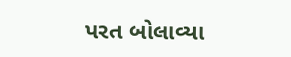પરત બોલાવ્યા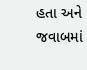હતા અને જવાબમાં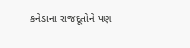કનેડાના રાજદૂતોને પણ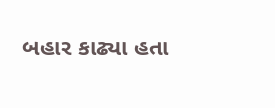બહાર કાઢ્યા હતા